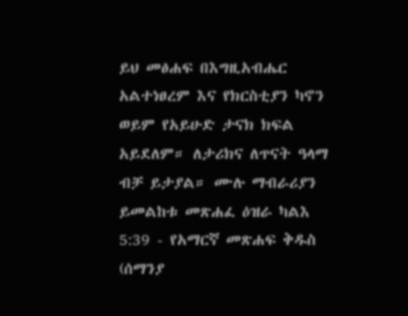ይህ መፅሐፍ በእግዚአብሔር አልተነፀረም እና የክርስቲያን ካኖን ወይም የአይሁድ ታናክ ክፍል አይደለም። ለታሪክና ለጥናት ዓላማ ብቻ ይታያል። ሙሉ ማብራሪያን ይመልከቱ መጽሐፈ ዕዝራ ካልእ 5:39 - የአማርኛ መጽሐፍ ቅዱስ (ሰማንያ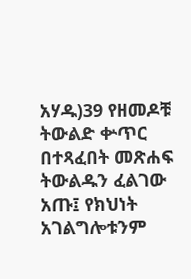አሃዱ)39 የዘመዶቹ ትውልድ ቍጥር በተጻፈበት መጽሐፍ ትውልዱን ፈልገው አጡ፤ የክህነት አገልግሎቱንም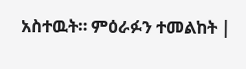አስተዉት። ምዕራፉን ተመልከት |